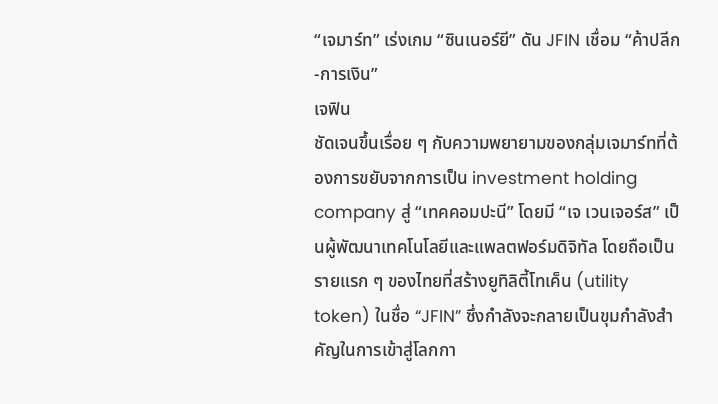“เจมาร์ท” เร่งเกม “ซินเนอร์ยี” ดัน JFIN เชื่อม “ค้าปลีก-การเงิน”
เจฟิน
ชัดเจนขึ้นเรื่อย ๆ กับความพยายามของกลุ่มเจมาร์ทที่ต้องการขยับจากการเป็น investment holding company สู่ “เทคคอมปะนี” โดยมี “เจ เวนเจอร์ส” เป็นผู้พัฒนาเทคโนโลยีและแพลตฟอร์มดิจิทัล โดยถือเป็นรายแรก ๆ ของไทยที่สร้างยูทิลิตี้โทเค็น (utility token) ในชื่อ “JFIN” ซึ่งกำลังจะกลายเป็นขุมกำลังสำคัญในการเข้าสู่โลกกา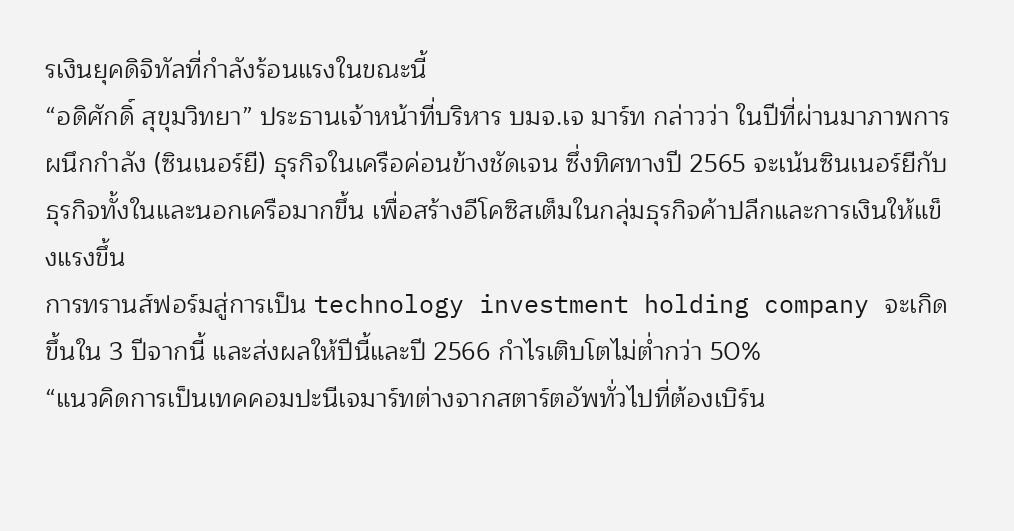รเงินยุคดิจิทัลที่กำลังร้อนแรงในขณะนี้
“อดิศักดิ์ สุขุมวิทยา” ประธานเจ้าหน้าที่บริหาร บมจ.เจ มาร์ท กล่าวว่า ในปีที่ผ่านมาภาพการผนึกกำลัง (ซินเนอร์ยี) ธุรกิจในเครือค่อนข้างชัดเจน ซึ่งทิศทางปี 2565 จะเน้นซินเนอร์ยีกับธุรกิจทั้งในและนอกเครือมากขึ้น เพื่อสร้างอีโคซิสเต็มในกลุ่มธุรกิจค้าปลีกและการเงินให้แข็งแรงขึ้น
การทรานส์ฟอร์มสู่การเป็น technology investment holding company จะเกิดขึ้นใน 3 ปีจากนี้ และส่งผลให้ปีนี้และปี 2566 กำไรเติบโตไม่ต่ำกว่า 50%
“แนวคิดการเป็นเทคคอมปะนีเจมาร์ทต่างจากสตาร์ตอัพทั่วไปที่ต้องเบิร์น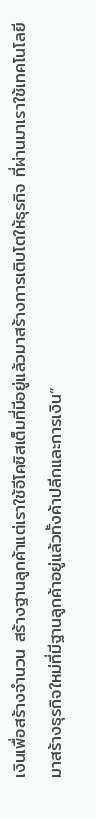เงินเพื่อสร้างจำนวน สร้างฐานลูกค้าแต่เราใช้อีโคซิสเต็มที่มีอยู่แล้วมาสร้างการเติบโตให้ธุรกิจ ที่ผ่านมาเราใช้เทคโนโลยีมาสร้างธุรกิจใหม่ที่มีฐานลูกค้าอยู่แล้วทั้งค้าปลีกและการเงิน”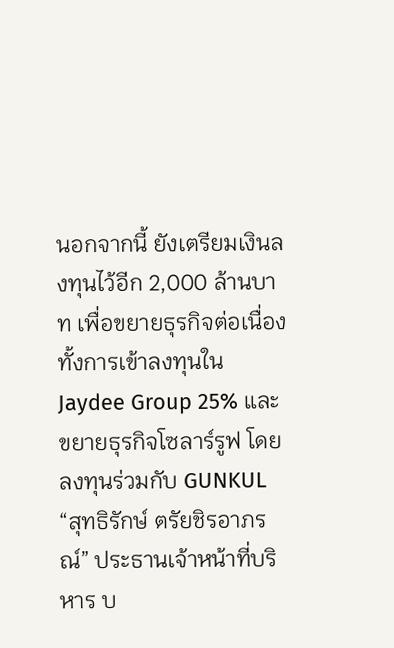นอกจากนี้ ยังเตรียมเงินลงทุนไว้อีก 2,000 ล้านบาท เพื่อขยายธุรกิจต่อเนื่องทั้งการเข้าลงทุนใน Jaydee Group 25% และขยายธุรกิจโซลาร์รูฟ โดยลงทุนร่วมกับ GUNKUL
“สุทธิรักษ์ ตรัยชิรอาภรณ์” ประธานเจ้าหน้าที่บริหาร บ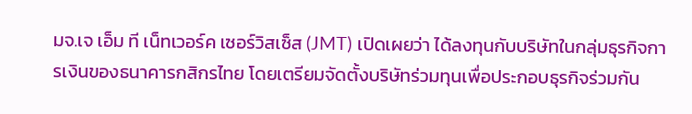มจ.เจ เอ็ม ที เน็ทเวอร์ค เซอร์วิสเซ็ส (JMT) เปิดเผยว่า ได้ลงทุนกับบริษัทในกลุ่มธุรกิจการเงินของธนาคารกสิกรไทย โดยเตรียมจัดตั้งบริษัทร่วมทุนเพื่อประกอบธุรกิจร่วมกัน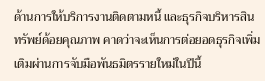ด้านการให้บริการงานติดตามหนี้ และธุรกิจบริหารสินทรัพย์ด้อยคุณภาพ คาดว่าจะเห็นการต่อยอดธุรกิจเพิ่มเติมผ่านการจับมือพันธมิตรรายใหม่ในปีนี้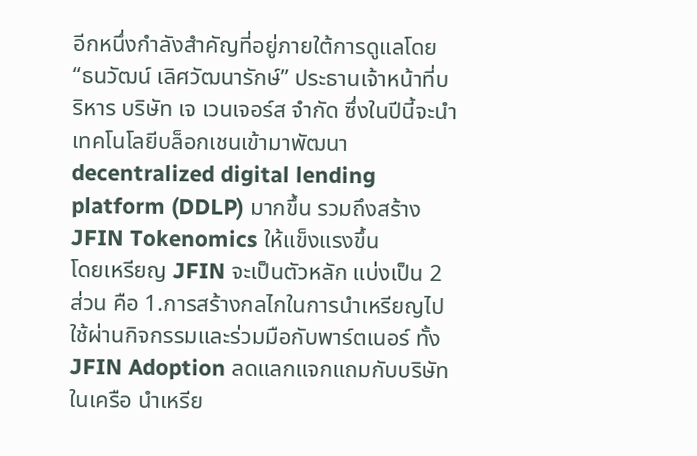อีกหนึ่งกำลังสำคัญที่อยู่ภายใต้การดูแลโดย “ธนวัฒน์ เลิศวัฒนารักษ์” ประธานเจ้าหน้าที่บริหาร บริษัท เจ เวนเจอร์ส จำกัด ซึ่งในปีนี้จะนำเทคโนโลยีบล็อกเชนเข้ามาพัฒนา decentralized digital lending platform (DDLP) มากขึ้น รวมถึงสร้าง JFIN Tokenomics ให้แข็งแรงขึ้น
โดยเหรียญ JFIN จะเป็นตัวหลัก แบ่งเป็น 2 ส่วน คือ 1.การสร้างกลไกในการนำเหรียญไปใช้ผ่านกิจกรรมและร่วมมือกับพาร์ตเนอร์ ทั้ง JFIN Adoption ลดแลกแจกแถมกับบริษัทในเครือ นำเหรีย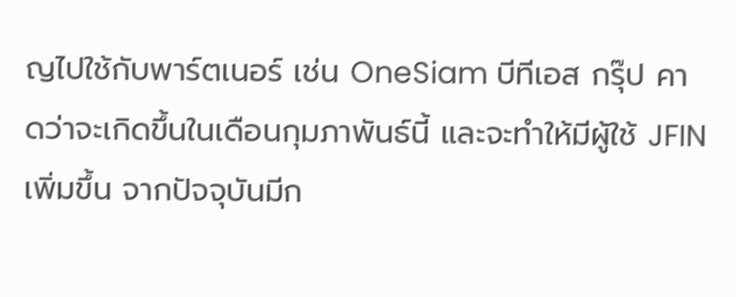ญไปใช้กับพาร์ตเนอร์ เช่น OneSiam บีทีเอส กรุ๊ป คาดว่าจะเกิดขึ้นในเดือนกุมภาพันธ์นี้ และจะทำให้มีผู้ใช้ JFIN เพิ่มขึ้น จากปัจจุบันมีก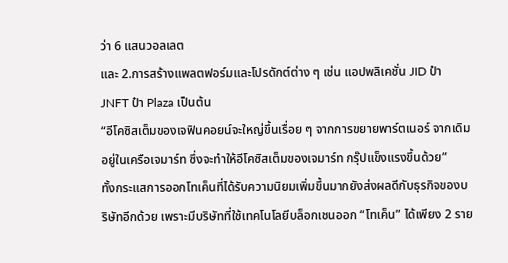ว่า 6 แสนวอลเลต
และ 2.การสร้างแพลตฟอร์มและโปรดักต์ต่าง ๆ เช่น แอปพลิเคชั่น JID ป๋า JNFT ป๋า Plaza เป็นต้น
“อีโคซิสเต็มของเจฟินคอยน์จะใหญ่ขึ้นเรื่อย ๆ จากการขยายพาร์ตเนอร์ จากเดิมอยู่ในเครือเจมาร์ท ซึ่งจะทำให้อีโคซิสเต็มของเจมาร์ท กรุ๊ปแข็งแรงขึ้นด้วย”
ทั้งกระแสการออกโทเค็นที่ได้รับความนิยมเพิ่มขึ้นมากยังส่งผลดีกับธุรกิจของบริษัทอีกด้วย เพราะมีบริษัทที่ใช้เทคโนโลยีบล็อกเชนออก “โทเค็น” ได้เพียง 2 ราย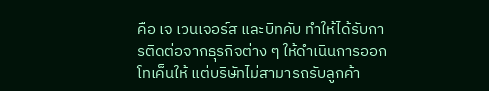คือ เจ เวนเจอร์ส และบิทคับ ทำให้ได้รับการติดต่อจากธุรกิจต่าง ๆ ให้ดำเนินการออกโทเค็นให้ แต่บริษัทไม่สามารถรับลูกค้า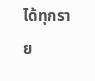ได้ทุกราย